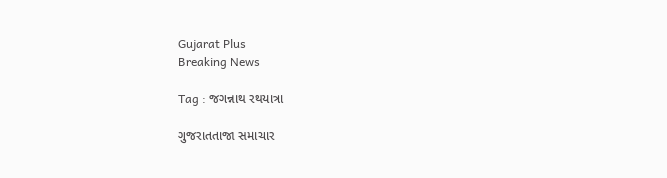Gujarat Plus
Breaking News

Tag : જગન્નાથ રથયાત્રા

ગુજરાતતાજા સમાચાર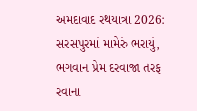અમદાવાદ રથયાત્રા 2026: સરસપુરમાં મામેરું ભરાયું, ભગવાન પ્રેમ દરવાજા તરફ રવાના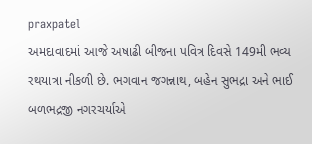praxpatel
અમદાવાદમાં આજે અષાઢી બીજના પવિત્ર દિવસે 149મી ભવ્ય રથયાત્રા નીકળી છે. ભગવાન જગન્નાથ, બહેન સુભદ્રા અને ભાઈ બળભદ્રજી નગરચર્યાએ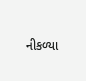નીકળ્યા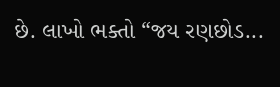છે. લાખો ભક્તો “જય રણછોડ...